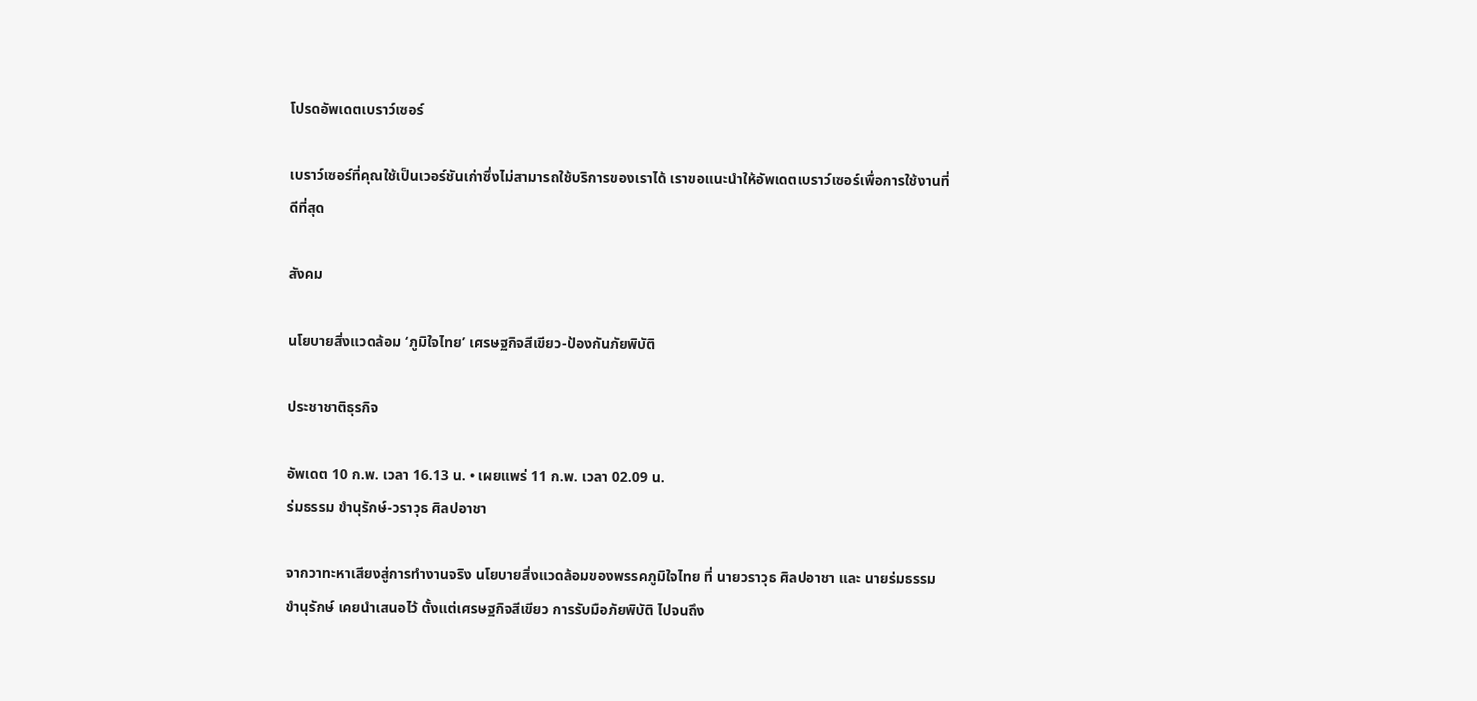โปรดอัพเดตเบราว์เซอร์

เบราว์เซอร์ที่คุณใช้เป็นเวอร์ชันเก่าซึ่งไม่สามารถใช้บริการของเราได้ เราขอแนะนำให้อัพเดตเบราว์เซอร์เพื่อการใช้งานที่ดีที่สุด

สังคม

นโยบายสิ่งแวดล้อม ‘ภูมิใจไทย’ เศรษฐกิจสีเขียว-ป้องกันภัยพิบัติ

ประชาชาติธุรกิจ

อัพเดต 10 ก.พ. เวลา 16.13 น. • เผยแพร่ 11 ก.พ. เวลา 02.09 น.
ร่มธรรม ขำนุรักษ์-วราวุธ ศิลปอาชา

จากวาทะหาเสียงสู่การทำงานจริง นโยบายสิ่งแวดล้อมของพรรคภูมิใจไทย ที่ นายวราวุธ ศิลปอาชา และ นายร่มธรรม ขำนุรักษ์ เคยนำเสนอไว้ ตั้งแต่เศรษฐกิจสีเขียว การรับมือภัยพิบัติ ไปจนถึง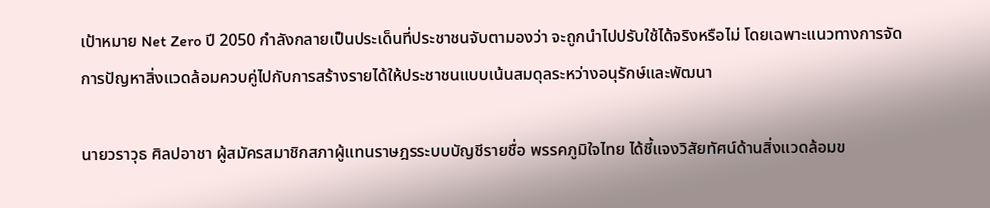เป้าหมาย Net Zero ปี 2050 กำลังกลายเป็นประเด็นที่ประชาชนจับตามองว่า จะถูกนำไปปรับใช้ได้จริงหรือไม่ โดยเฉพาะแนวทางการจัดการปัญหาสิ่งแวดล้อมควบคู่ไปกับการสร้างรายได้ให้ประชาชนแบบเน้นสมดุลระหว่างอนุรักษ์และพัฒนา

นายวราวุธ ศิลปอาชา ผู้สมัครสมาชิกสภาผู้แทนราษฎรระบบบัญชีรายชื่อ พรรคภูมิใจไทย ได้ชี้แจงวิสัยทัศน์ด้านสิ่งแวดล้อมข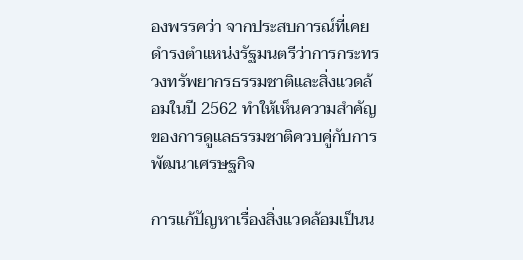องพรรคว่า จากประสบการณ์ที่เคยดำรงตำแหน่งรัฐมนตรีว่าการกระทรวงทรัพยากรธรรมชาติและสิ่งแวดล้อมในปี 2562 ทำให้เห็นความสำคัญของการดูแลธรรมชาติควบคู่กับการพัฒนาเศรษฐกิจ

การแก้ปัญหาเรื่องสิ่งแวดล้อมเป็นน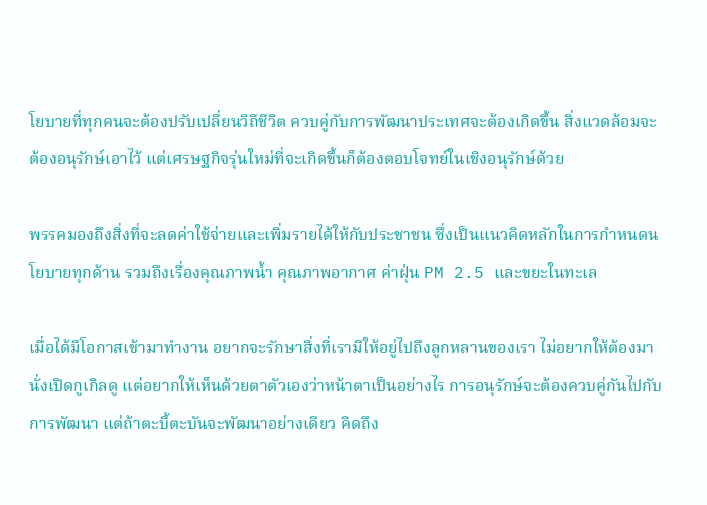โยบายที่ทุกคนจะต้องปรับเปลี่ยนวิถีชีวิต ควบคู่กับการพัฒนาประเทศจะต้องเกิดขึ้น สิ่งแวดล้อมจะต้องอนุรักษ์เอาไว้ แต่เศรษฐกิจรุ่นใหม่ที่จะเกิดขึ้นก็ต้องตอบโจทย์ในเชิงอนุรักษ์ด้วย

พรรคมองถึงสิ่งที่จะลดค่าใช้จ่ายและเพิ่มรายได้ให้กับประชาชน ซึ่งเป็นแนวคิดหลักในการกำหนดนโยบายทุกด้าน รวมถึงเรื่องคุณภาพน้ำ คุณภาพอากาศ ค่าฝุ่น PM 2.5 และขยะในทะเล

เมื่อได้มีโอกาสเข้ามาทำงาน อยากจะรักษาสิ่งที่เรามีให้อยู่ไปถึงลูกหลานของเรา ไม่อยากให้ต้องมานั่งเปิดกูเกิลดู แต่อยากให้เห็นด้วยตาตัวเองว่าหน้าตาเป็นอย่างไร การอนุรักษ์จะต้องควบคู่กันไปกับการพัฒนา แต่ถ้าตะบี้ตะบันจะพัฒนาอย่างเดียว คิดถึง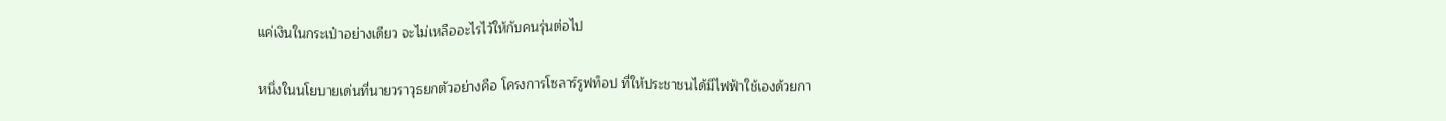แค่เงินในกระเป๋าอย่างเดียว จะไม่เหลืออะไรไว้ให้กับคนรุ่นต่อไป

หนึ่งในนโยบายเด่นที่นายวราวุธยกตัวอย่างคือ โครงการโซลาร์รูฟท็อป ที่ให้ประชาชนได้มีไฟฟ้าใช้เองด้วยกา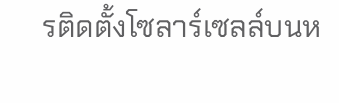รติดตั้งโซลาร์เซลล์บนห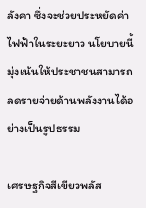ลังคา ซึ่งจะช่วยประหยัดค่าไฟฟ้าในระยะยาว นโยบายนี้มุ่งเน้นให้ประชาชนสามารถลดรายจ่ายด้านพลังงานได้อย่างเป็นรูปธรรม

เศรษฐกิจสีเขียวพลัส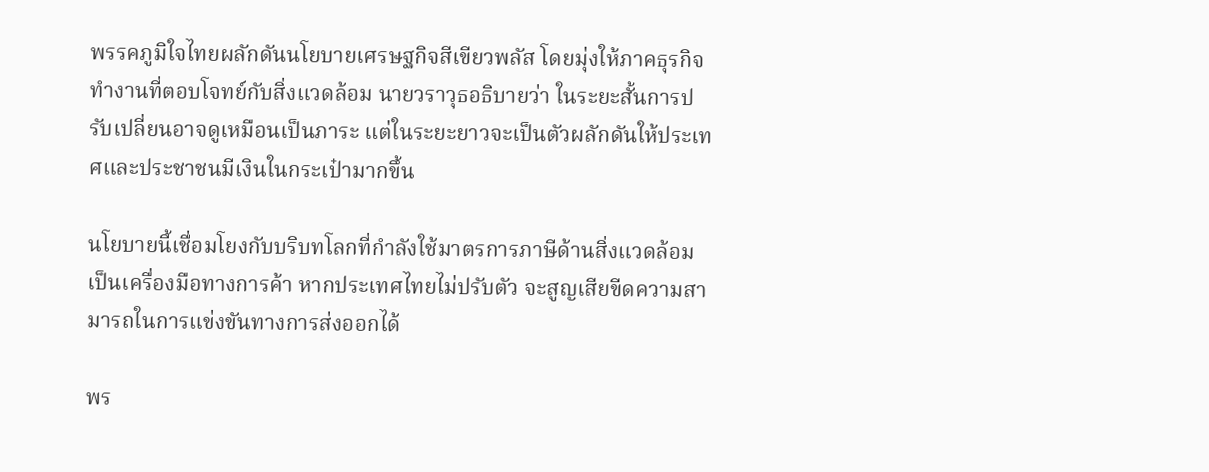พรรคภูมิใจไทยผลักดันนโยบายเศรษฐกิจสีเขียวพลัส โดยมุ่งให้ภาคธุรกิจทำงานที่ตอบโจทย์กับสิ่งแวดล้อม นายวราวุธอธิบายว่า ในระยะสั้นการปรับเปลี่ยนอาจดูเหมือนเป็นภาระ แต่ในระยะยาวจะเป็นตัวผลักดันให้ประเทศและประชาชนมีเงินในกระเป๋ามากขึ้น

นโยบายนี้เชื่อมโยงกับบริบทโลกที่กำลังใช้มาตรการภาษีด้านสิ่งแวดล้อมเป็นเครื่องมือทางการค้า หากประเทศไทยไม่ปรับตัว จะสูญเสียขีดความสามารถในการแข่งขันทางการส่งออกได้

พร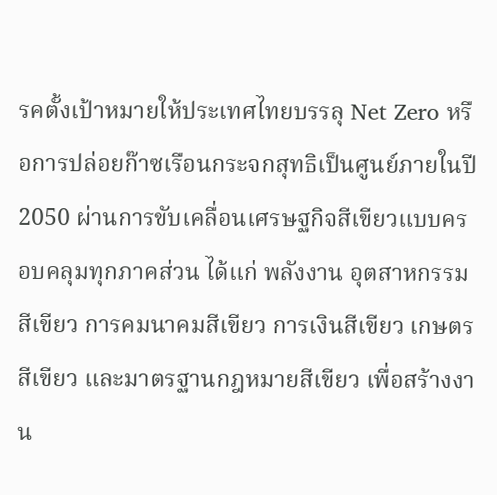รคตั้งเป้าหมายให้ประเทศไทยบรรลุ Net Zero หรือการปล่อยก๊าซเรือนกระจกสุทธิเป็นศูนย์ภายในปี 2050 ผ่านการขับเคลื่อนเศรษฐกิจสีเขียวแบบครอบคลุมทุกภาคส่วน ได้แก่ พลังงาน อุตสาหกรรมสีเขียว การคมนาคมสีเขียว การเงินสีเขียว เกษตรสีเขียว และมาตรฐานกฎหมายสีเขียว เพื่อสร้างงาน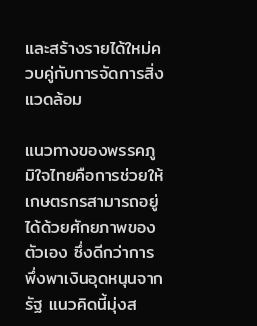และสร้างรายได้ใหม่ควบคู่กับการจัดการสิ่งแวดล้อม

แนวทางของพรรคภูมิใจไทยคือการช่วยให้เกษตรกรสามารถอยู่ได้ด้วยศักยภาพของตัวเอง ซึ่งดีกว่าการพึ่งพาเงินอุดหนุนจากรัฐ แนวคิดนี้มุ่งส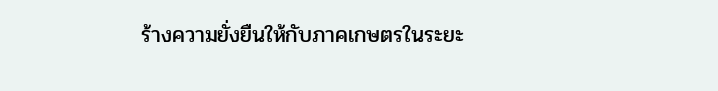ร้างความยั่งยืนให้กับภาคเกษตรในระยะ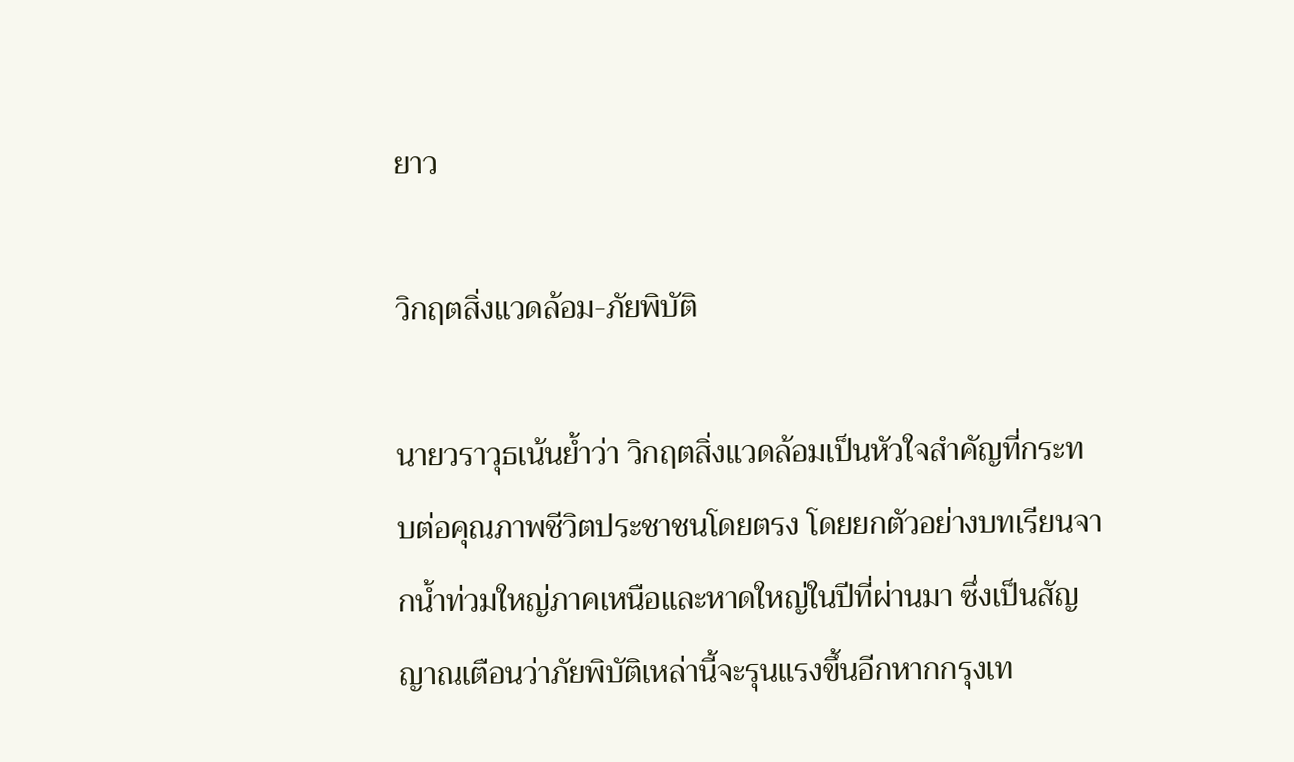ยาว

วิกฤตสิ่งแวดล้อม-ภัยพิบัติ

นายวราวุธเน้นย้ำว่า วิกฤตสิ่งแวดล้อมเป็นหัวใจสำคัญที่กระทบต่อคุณภาพชีวิตประชาชนโดยตรง โดยยกตัวอย่างบทเรียนจากน้ำท่วมใหญ่ภาคเหนือและหาดใหญ่ในปีที่ผ่านมา ซึ่งเป็นสัญญาณเตือนว่าภัยพิบัติเหล่านี้จะรุนแรงขึ้นอีกหากกรุงเท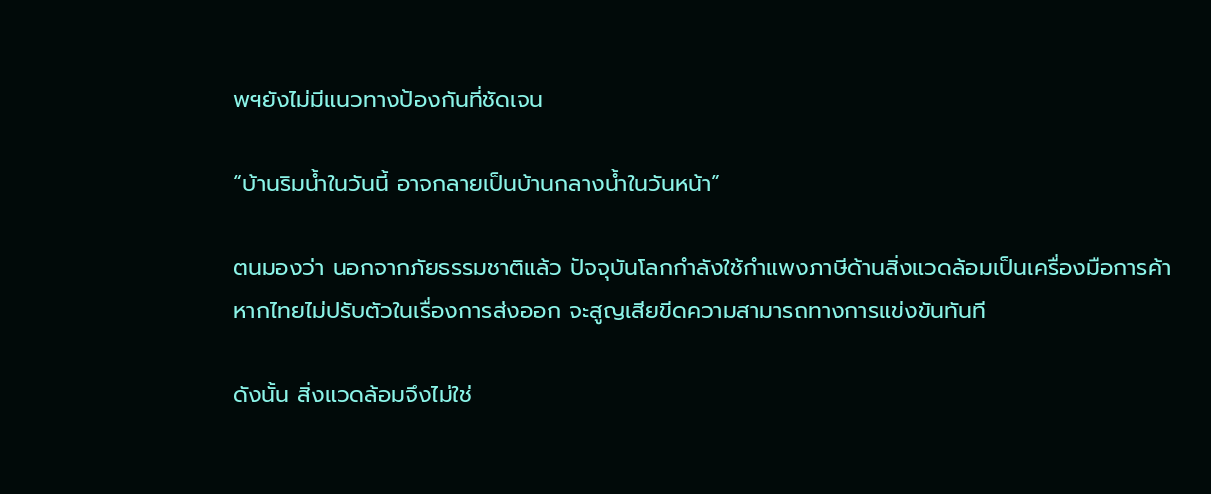พฯยังไม่มีแนวทางป้องกันที่ชัดเจน

“บ้านริมน้ำในวันนี้ อาจกลายเป็นบ้านกลางน้ำในวันหน้า”

ตนมองว่า นอกจากภัยธรรมชาติแล้ว ปัจจุบันโลกกำลังใช้กำแพงภาษีด้านสิ่งแวดล้อมเป็นเครื่องมือการค้า หากไทยไม่ปรับตัวในเรื่องการส่งออก จะสูญเสียขีดความสามารถทางการแข่งขันทันที

ดังนั้น สิ่งแวดล้อมจึงไม่ใช่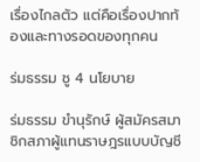เรื่องไกลตัว แต่คือเรื่องปากท้องและทางรอดของทุกคน

ร่มธรรม ชู 4 นโยบาย

ร่มธรรม ขำนุรักษ์ ผู้สมัครสมาชิกสภาผู้แทนราษฎรแบบบัญชี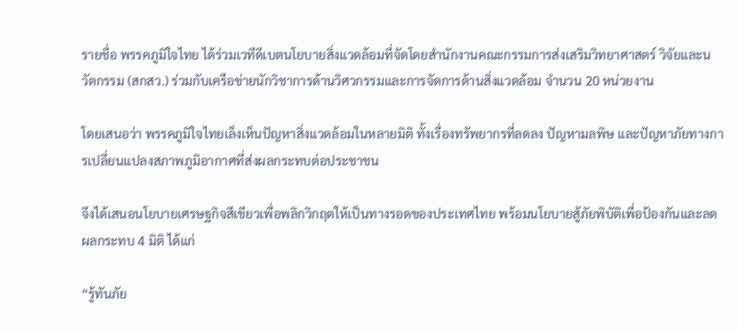รายชื่อ พรรคภูมิใจไทย ได้ร่วมเวทีดีเบตนโยบายสิ่งแวดล้อมที่จัดโดยสำนักงานคณะกรรมการส่งเสริมวิทยาศาสตร์ วิจัยและนวัตกรรม (สกสว.) ร่วมกับเครือข่ายนักวิชาการด้านวิศวกรรมและการจัดการด้านสิ่งแวดล้อม จำนวน 20 หน่วยงาน

โดยเสนอว่า พรรคภูมิใจไทยเล็งเห็นปัญหาสิ่งแวดล้อมในหลายมิติ ทั้งเรื่องทรัพยากรที่ลดลง ปัญหามลพิษ และปัญหาภัยทางการเปลี่ยนแปลงสภาพภูมิอากาศที่ส่งผลกระทบต่อประชาชน

จึงได้เสนอนโยบายเศรษฐกิจสีเขียวเพื่อพลิกวิกฤตให้เป็นทางรอดของประเทศไทย พร้อมนโยบายสู้ภัยพิบัติเพื่อป้องกันและลดผลกระทบ 4 มิติ ได้แก่

“รู้ทันภัย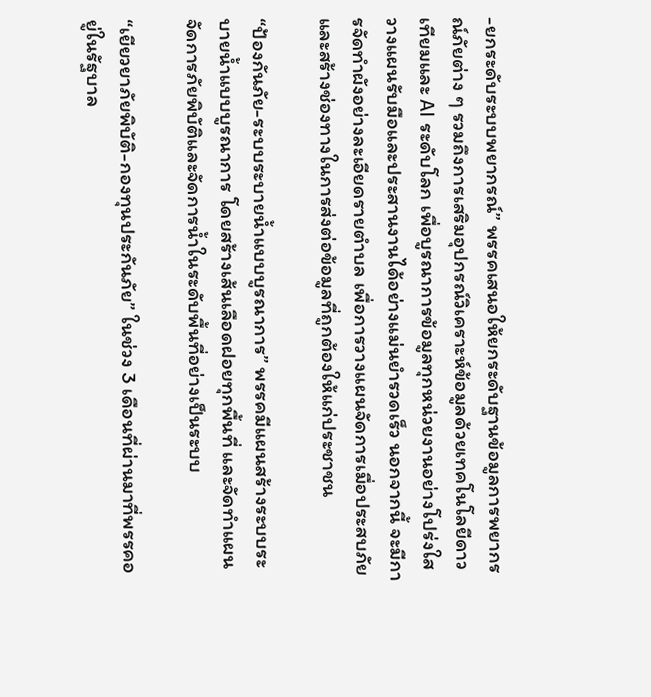-ยกระดับระบบพยากรณ์” พรรคเสนอให้ยกระดับฐานข้อมูลการพยากรณ์ภัยต่าง ๆ รวมถึงการเสริมอุปกรณ์วิเคราะห์ข้อมูลด้วยเทคโนโลยีดาวเทียมและ AI ระดับโลก เพื่อบูรณาการข้อมูลทุกหน่วยงานอย่างโปร่งใส วางแผนรับมือและประสานงานได้อย่างแม่นยำรวดเร็ว นอกจากนี้ จะมีการจัดทำผังอย่างละเอียดรายตำบล เพื่อการวางแผนจัดการเมื่อประสบภัย และสร้างช่องทางในการส่งต่อข้อมูลที่ถูกต้องให้แก่ประชาชน

“ป้องกันภัย-ระบบระบายน้ำแบบบูรณาการ” พรรคมีแผนสร้างระบบระบายน้ำแบบบูรณาการ โดยสร้างเส้นเลือดฝอยทุกพื้นที่ และจัดทำแผนจัดการภัยพิบัติและจัดการน้ำในระดับพื้นที่อย่างเป็นระบบ

“เยียวยาภัยพิบัติ-กองทุนประกันภัย” ในช่วง 3 เดือนที่ผ่านมาที่พรรคอยู่ในรัฐบาล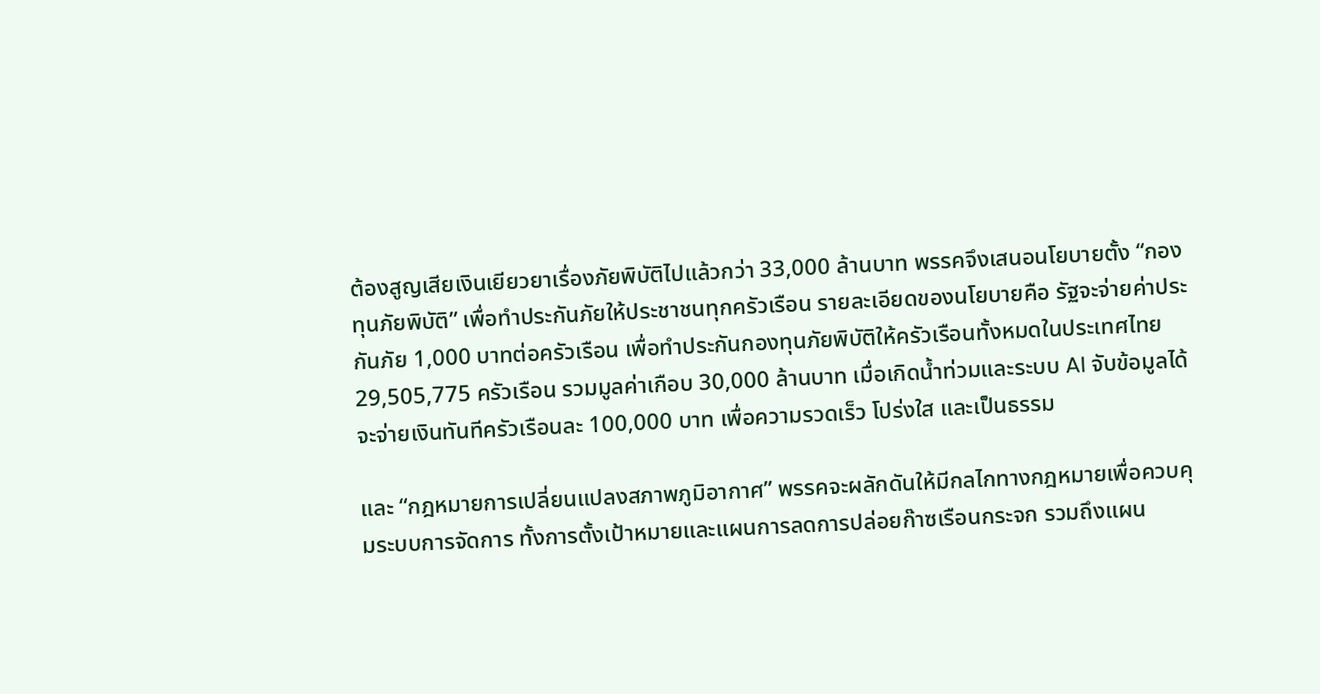ต้องสูญเสียเงินเยียวยาเรื่องภัยพิบัติไปแล้วกว่า 33,000 ล้านบาท พรรคจึงเสนอนโยบายตั้ง “กองทุนภัยพิบัติ” เพื่อทำประกันภัยให้ประชาชนทุกครัวเรือน รายละเอียดของนโยบายคือ รัฐจะจ่ายค่าประกันภัย 1,000 บาทต่อครัวเรือน เพื่อทำประกันกองทุนภัยพิบัติให้ครัวเรือนทั้งหมดในประเทศไทย 29,505,775 ครัวเรือน รวมมูลค่าเกือบ 30,000 ล้านบาท เมื่อเกิดน้ำท่วมและระบบ AI จับข้อมูลได้ จะจ่ายเงินทันทีครัวเรือนละ 100,000 บาท เพื่อความรวดเร็ว โปร่งใส และเป็นธรรม

และ “กฎหมายการเปลี่ยนแปลงสภาพภูมิอากาศ” พรรคจะผลักดันให้มีกลไกทางกฎหมายเพื่อควบคุมระบบการจัดการ ทั้งการตั้งเป้าหมายและแผนการลดการปล่อยก๊าซเรือนกระจก รวมถึงแผน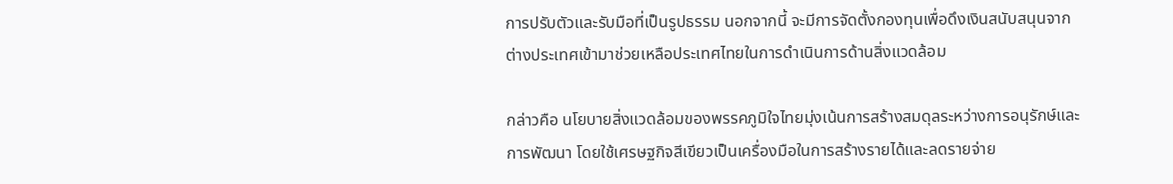การปรับตัวและรับมือที่เป็นรูปธรรม นอกจากนี้ จะมีการจัดตั้งกองทุนเพื่อดึงเงินสนับสนุนจากต่างประเทศเข้ามาช่วยเหลือประเทศไทยในการดำเนินการด้านสิ่งแวดล้อม

กล่าวคือ นโยบายสิ่งแวดล้อมของพรรคภูมิใจไทยมุ่งเน้นการสร้างสมดุลระหว่างการอนุรักษ์และการพัฒนา โดยใช้เศรษฐกิจสีเขียวเป็นเครื่องมือในการสร้างรายได้และลดรายจ่าย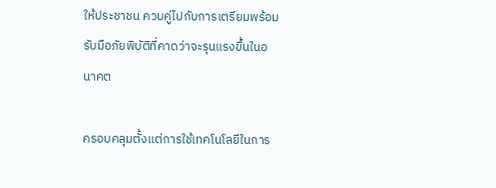ให้ประชาชน ควบคู่ไปกับการเตรียมพร้อมรับมือภัยพิบัติที่คาดว่าจะรุนแรงขึ้นในอนาคต

ครอบคลุมตั้งแต่การใช้เทคโนโลยีในการ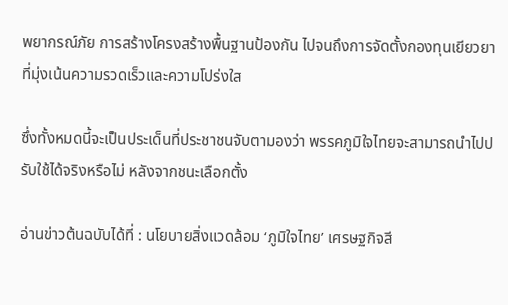พยากรณ์ภัย การสร้างโครงสร้างพื้นฐานป้องกัน ไปจนถึงการจัดตั้งกองทุนเยียวยาที่มุ่งเน้นความรวดเร็วและความโปร่งใส

ซึ่งทั้งหมดนี้จะเป็นประเด็นที่ประชาชนจับตามองว่า พรรคภูมิใจไทยจะสามารถนำไปปรับใช้ได้จริงหรือไม่ หลังจากชนะเลือกตั้ง

อ่านข่าวต้นฉบับได้ที่ : นโยบายสิ่งแวดล้อม ‘ภูมิใจไทย’ เศรษฐกิจสี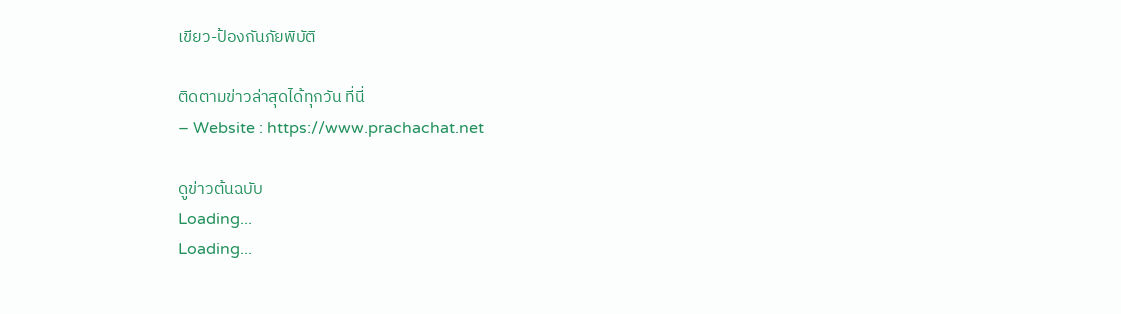เขียว-ป้องกันภัยพิบัติ

ติดตามข่าวล่าสุดได้ทุกวัน ที่นี่
– Website : https://www.prachachat.net

ดูข่าวต้นฉบับ
Loading...
Loading...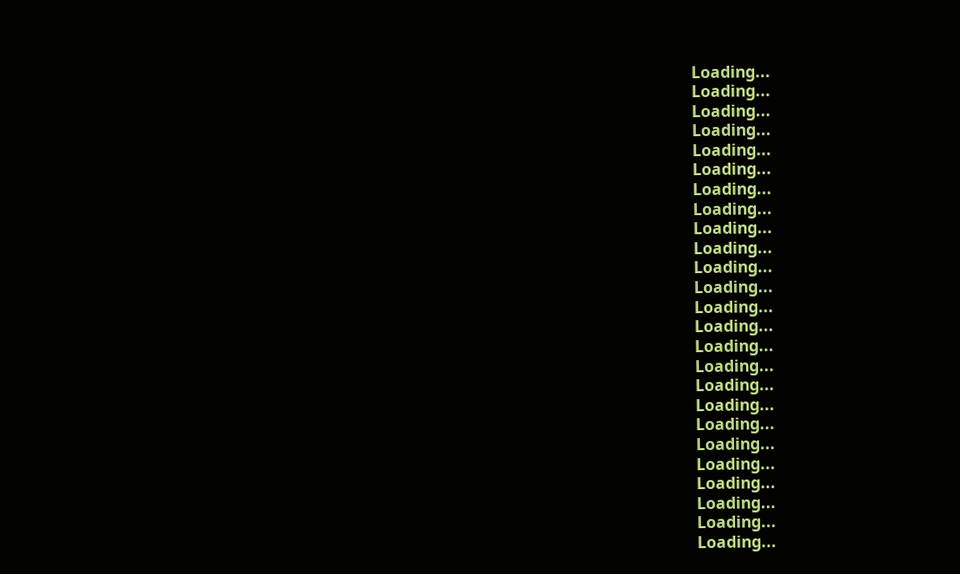Loading...
Loading...
Loading...
Loading...
Loading...
Loading...
Loading...
Loading...
Loading...
Loading...
Loading...
Loading...
Loading...
Loading...
Loading...
Loading...
Loading...
Loading...
Loading...
Loading...
Loading...
Loading...
Loading...
Loading...
Loading...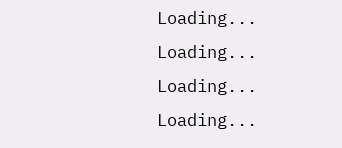Loading...
Loading...
Loading...
Loading...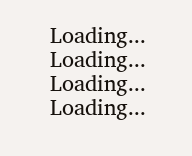Loading...
Loading...
Loading...
Loading...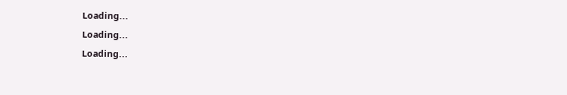Loading...
Loading...
Loading...